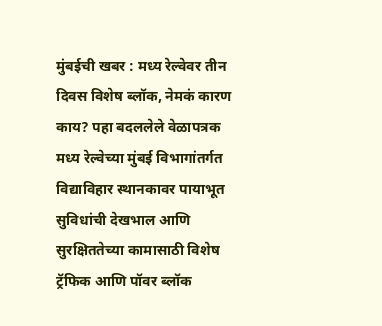मुंबईची खबर : मध्य रेल्वेवर तीन दिवस विशेष ब्लॉक, नेमकं कारण काय? पहा बदललेले वेळापत्रक
मध्य रेल्वेच्या मुंबई विभागांतर्गत विद्याविहार स्थानकावर पायाभूत सुविधांची देखभाल आणि सुरक्षिततेच्या कामासाठी विशेष ट्रॅफिक आणि पॉवर ब्लॉक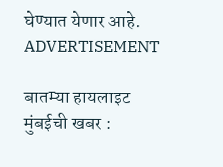घेण्यात येणार आहे.
ADVERTISEMENT

बातम्या हायलाइट
मुंबईची खबर :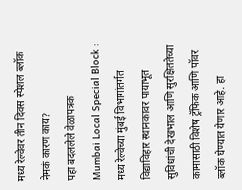मध्य रेल्वेवर तीन दिवस स्पेशल ब्लॉक
नेमकं कारण काय?
पहा बदललेले वेळापत्रक
Mumbai Local Special Block : मध्य रेल्वेच्या मुंबई विभागांतर्गत विद्याविहार स्थानकावर पायाभूत सुविधांची देखभाल आणि सुरक्षिततेच्या कामासाठी विशेष ट्रॅफिक आणि पॉवर ब्लॉक घेण्यात येणार आहे. हा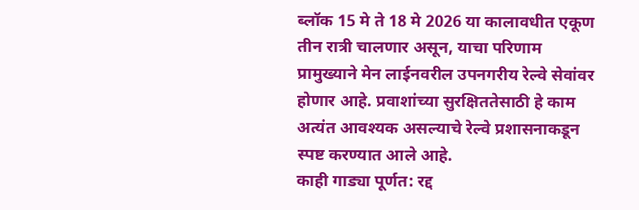ब्लॉक 15 मे ते 18 मे 2026 या कालावधीत एकूण तीन रात्री चालणार असून, याचा परिणाम प्रामुख्याने मेन लाईनवरील उपनगरीय रेल्वे सेवांवर होणार आहे. प्रवाशांच्या सुरक्षिततेसाठी हे काम अत्यंत आवश्यक असल्याचे रेल्वे प्रशासनाकडून स्पष्ट करण्यात आले आहे.
काही गाड्या पूर्णत: रद्द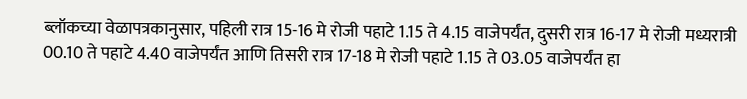ब्लॉकच्या वेळापत्रकानुसार, पहिली रात्र 15-16 मे रोजी पहाटे 1.15 ते 4.15 वाजेपर्यंत, दुसरी रात्र 16-17 मे रोजी मध्यरात्री 00.10 ते पहाटे 4.40 वाजेपर्यंत आणि तिसरी रात्र 17-18 मे रोजी पहाटे 1.15 ते 03.05 वाजेपर्यंत हा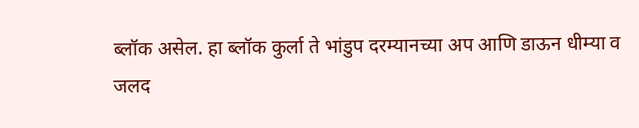ब्लॉक असेल. हा ब्लॉक कुर्ला ते भांडुप दरम्यानच्या अप आणि डाऊन धीम्या व जलद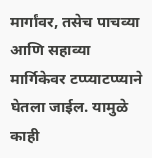मार्गांवर, तसेच पाचव्या आणि सहाव्या मार्गिकेवर टप्प्याटप्प्याने घेतला जाईल. यामुळे काही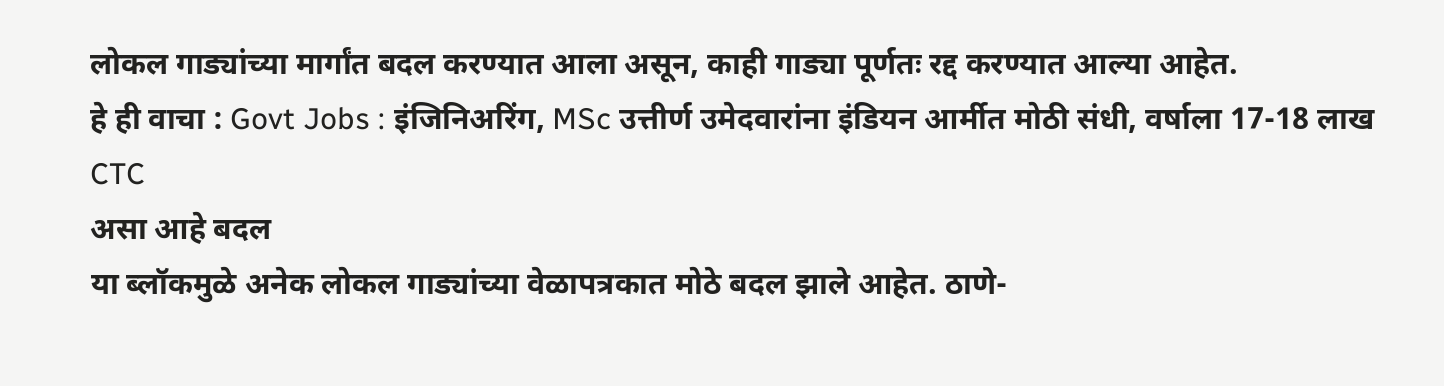लोकल गाड्यांच्या मार्गांत बदल करण्यात आला असून, काही गाड्या पूर्णतः रद्द करण्यात आल्या आहेत.
हे ही वाचा : Govt Jobs : इंजिनिअरिंग, MSc उत्तीर्ण उमेदवारांना इंडियन आर्मीत मोठी संधी, वर्षाला 17-18 लाख CTC
असा आहे बदल
या ब्लॉकमुळे अनेक लोकल गाड्यांच्या वेळापत्रकात मोठे बदल झाले आहेत. ठाणे-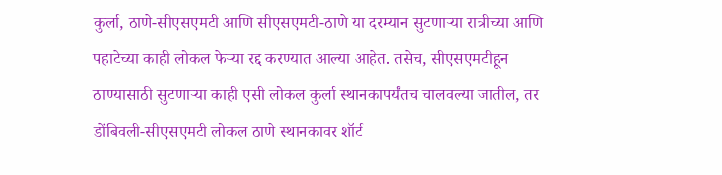कुर्ला, ठाणे-सीएसएमटी आणि सीएसएमटी-ठाणे या दरम्यान सुटणाऱ्या रात्रीच्या आणि पहाटेच्या काही लोकल फेऱ्या रद्द करण्यात आल्या आहेत. तसेच, सीएसएमटीहून ठाण्यासाठी सुटणाऱ्या काही एसी लोकल कुर्ला स्थानकापर्यंतच चालवल्या जातील, तर डोंबिवली-सीएसएमटी लोकल ठाणे स्थानकावर शॉर्ट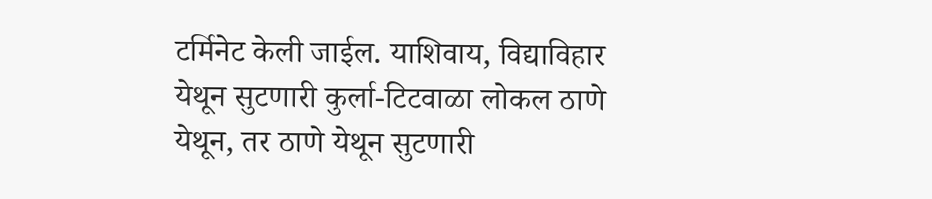टर्मिनेट केली जाईल. याशिवाय, विद्याविहार येथून सुटणारी कुर्ला-टिटवाळा लोकल ठाणे येथून, तर ठाणे येथून सुटणारी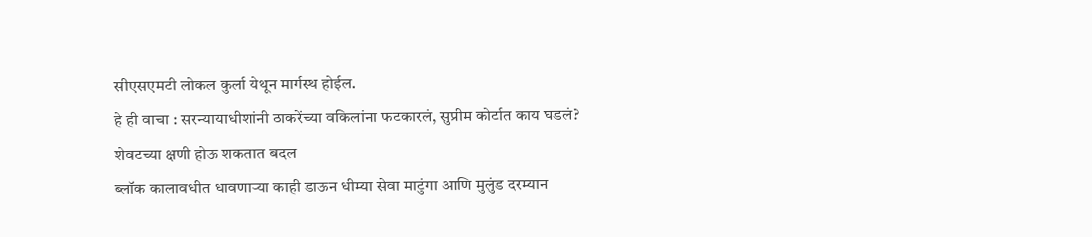सीएसएमटी लोकल कुर्ला येथून मार्गस्थ होईल.
हे ही वाचा : सरन्यायाधीशांनी ठाकरेंच्या वकिलांना फटकारलं, सुप्रीम कोर्टात काय घडलं?
शेवटच्या क्षणी होऊ शकतात बदल
ब्लॉक कालावधीत धावणाऱ्या काही डाऊन धीम्या सेवा माटुंगा आणि मुलुंड दरम्यान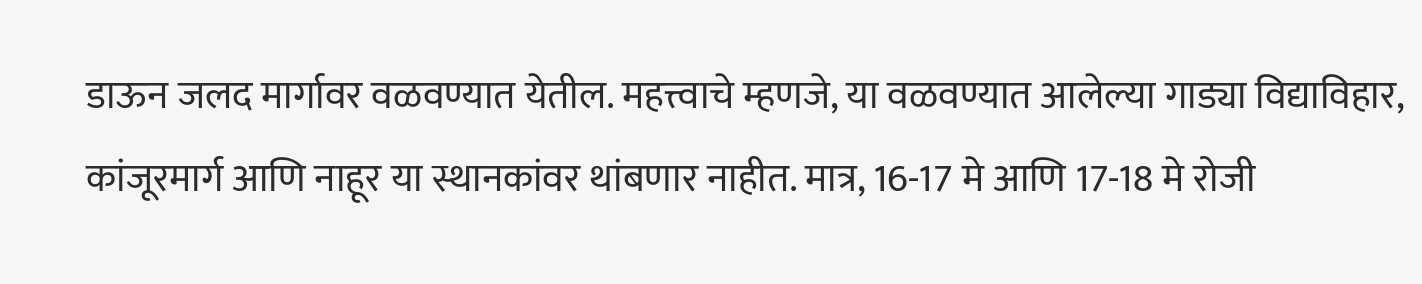डाऊन जलद मार्गावर वळवण्यात येतील. महत्त्वाचे म्हणजे, या वळवण्यात आलेल्या गाड्या विद्याविहार, कांजूरमार्ग आणि नाहूर या स्थानकांवर थांबणार नाहीत. मात्र, 16-17 मे आणि 17-18 मे रोजी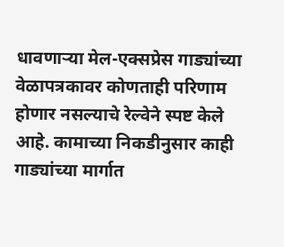धावणाऱ्या मेल-एक्सप्रेस गाड्यांच्या वेळापत्रकावर कोणताही परिणाम होणार नसल्याचे रेल्वेने स्पष्ट केले आहे. कामाच्या निकडीनुसार काही गाड्यांच्या मार्गात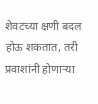शेवटच्या क्षणी बदल होऊ शकतात, तरी प्रवाशांनी होणाऱ्या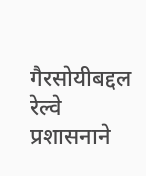गैरसोयीबद्दल रेल्वे प्रशासनाने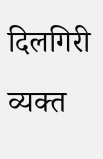दिलगिरी व्यक्त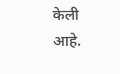केली आहे.